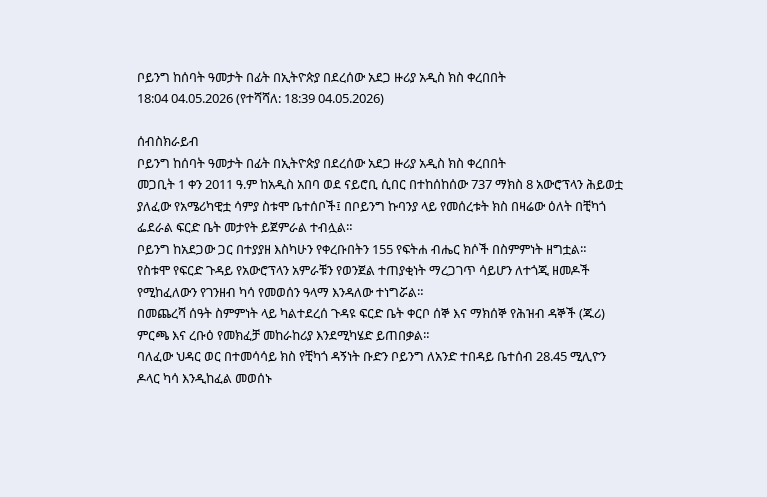ቦይንግ ከሰባት ዓመታት በፊት በኢትዮጵያ በደረሰው አደጋ ዙሪያ አዲስ ክስ ቀረበበት
18:04 04.05.2026 (የተሻሻለ: 18:39 04.05.2026)

ሰብስክራይብ
ቦይንግ ከሰባት ዓመታት በፊት በኢትዮጵያ በደረሰው አደጋ ዙሪያ አዲስ ክስ ቀረበበት
መጋቢት 1 ቀን 2011 ዓ.ም ከአዲስ አበባ ወደ ናይሮቢ ሲበር በተከሰከሰው 737 ማክስ 8 አውሮፕላን ሕይወቷ ያለፈው የአሜሪካዊቷ ሳምያ ስቱሞ ቤተሰቦች፤ በቦይንግ ኩባንያ ላይ የመሰረቱት ክስ በዛሬው ዕለት በቺካጎ ፌደራል ፍርድ ቤት መታየት ይጀምራል ተብሏል።
ቦይንግ ከአደጋው ጋር በተያያዘ እስካሁን የቀረቡበትን 155 የፍትሐ ብሔር ክሶች በስምምነት ዘግቷል።
የስቱሞ የፍርድ ጉዳይ የአውሮፕላን አምራቹን የወንጀል ተጠያቂነት ማረጋገጥ ሳይሆን ለተጎጂ ዘመዶች የሚከፈለውን የገንዘብ ካሳ የመወሰን ዓላማ እንዳለው ተነግሯል።
በመጨረሻ ሰዓት ስምምነት ላይ ካልተደረሰ ጉዳዩ ፍርድ ቤት ቀርቦ ሰኞ እና ማክሰኞ የሕዝብ ዳኞች (ጁሪ) ምርጫ እና ረቡዕ የመክፈቻ መከራከሪያ እንደሚካሄድ ይጠበቃል።
ባለፈው ህዳር ወር በተመሳሳይ ክስ የቺካጎ ዳኝነት ቡድን ቦይንግ ለአንድ ተበዳይ ቤተሰብ 28.45 ሚሊዮን ዶላር ካሳ እንዲከፈል መወሰኑ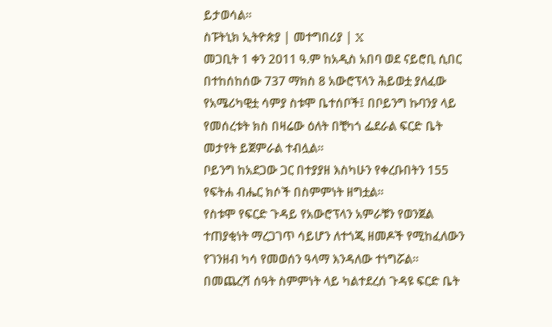ይታወሳል፡፡
ስፑትኒክ ኢትዮጵያ | መተግበሪያ | X
መጋቢት 1 ቀን 2011 ዓ.ም ከአዲስ አበባ ወደ ናይሮቢ ሲበር በተከሰከሰው 737 ማክስ 8 አውሮፕላን ሕይወቷ ያለፈው የአሜሪካዊቷ ሳምያ ስቱሞ ቤተሰቦች፤ በቦይንግ ኩባንያ ላይ የመሰረቱት ክስ በዛሬው ዕለት በቺካጎ ፌደራል ፍርድ ቤት መታየት ይጀምራል ተብሏል።
ቦይንግ ከአደጋው ጋር በተያያዘ እስካሁን የቀረቡበትን 155 የፍትሐ ብሔር ክሶች በስምምነት ዘግቷል።
የስቱሞ የፍርድ ጉዳይ የአውሮፕላን አምራቹን የወንጀል ተጠያቂነት ማረጋገጥ ሳይሆን ለተጎጂ ዘመዶች የሚከፈለውን የገንዘብ ካሳ የመወሰን ዓላማ እንዳለው ተነግሯል።
በመጨረሻ ሰዓት ስምምነት ላይ ካልተደረሰ ጉዳዩ ፍርድ ቤት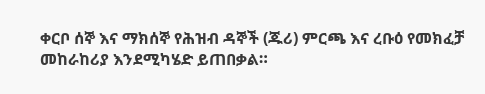ቀርቦ ሰኞ እና ማክሰኞ የሕዝብ ዳኞች (ጁሪ) ምርጫ እና ረቡዕ የመክፈቻ መከራከሪያ እንደሚካሄድ ይጠበቃል።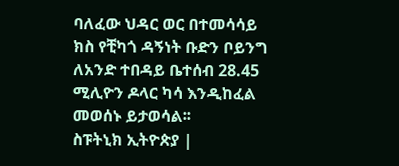ባለፈው ህዳር ወር በተመሳሳይ ክስ የቺካጎ ዳኝነት ቡድን ቦይንግ ለአንድ ተበዳይ ቤተሰብ 28.45 ሚሊዮን ዶላር ካሳ እንዲከፈል መወሰኑ ይታወሳል፡፡
ስፑትኒክ ኢትዮጵያ |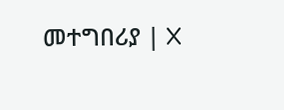መተግበሪያ | X